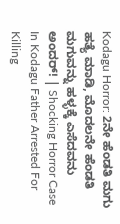Kodagu Horror: 2ನೇ ಹೆಂಡತಿ ಮಗು ಹತ್ಯೆ ಮಾಡಿ, ಮೊದಲನೇ ಹೆಂಡತಿ ಮಗುವನ್ನು ಹಳ್ಳಕ್ಕೆ ಎಸೆದವನು ಅಂದರ್! | Shocking Horror Case In Kodagu Father Arrested For Killing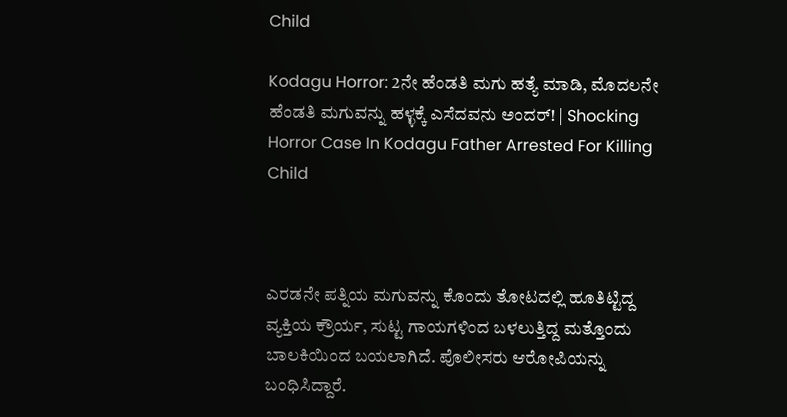Child

Kodagu Horror: 2ನೇ ಹೆಂಡತಿ ಮಗು ಹತ್ಯೆ ಮಾಡಿ, ಮೊದಲನೇ ಹೆಂಡತಿ ಮಗುವನ್ನು ಹಳ್ಳಕ್ಕೆ ಎಸೆದವನು ಅಂದರ್! | Shocking Horror Case In Kodagu Father Arrested For Killing Child



ಎರಡನೇ ಪತ್ನಿಯ ಮಗುವನ್ನು ಕೊಂದು ತೋಟದಲ್ಲಿ ಹೂತಿಟ್ಟಿದ್ದ ವ್ಯಕ್ತಿಯ ಕ್ರೌರ್ಯ, ಸುಟ್ಟ ಗಾಯಗಳಿಂದ ಬಳಲುತ್ತಿದ್ದ ಮತ್ತೊಂದು ಬಾಲಕಿಯಿಂದ ಬಯಲಾಗಿದೆ. ಪೊಲೀಸರು ಆರೋಪಿಯನ್ನು ಬಂಧಿಸಿದ್ದಾರೆ.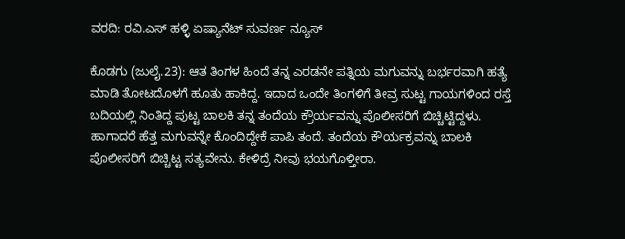ವರದಿ: ರವಿ.ಎಸ್ ಹಳ್ಳಿ ಏಷ್ಯಾನೆಟ್ ಸುವರ್ಣ ನ್ಯೂಸ್

ಕೊಡಗು (ಜುಲೈ.23): ಆತ ತಿಂಗಳ ಹಿಂದೆ ತನ್ನ ಎರಡನೇ ಪತ್ನಿಯ ಮಗುವನ್ನು ಬರ್ಭರವಾಗಿ ಹತ್ಯೆ ಮಾಡಿ ತೋಟದೊಳಗೆ ಹೂತು ಹಾಕಿದ್ದ. ಇದಾದ ಒಂದೇ ತಿಂಗಳಿಗೆ ತೀವ್ರ ಸುಟ್ಟ ಗಾಯಗಳಿಂದ ರಸ್ತೆ ಬದಿಯಲ್ಲಿ ನಿಂತಿದ್ದ ಪುಟ್ಟ ಬಾಲಕಿ ತನ್ನ ತಂದೆಯ ಕ್ರೌರ್ಯವನ್ನು ಪೊಲೀಸರಿಗೆ ಬಿಚ್ಚಿಟ್ಟಿದ್ದಳು. ಹಾಗಾದರೆ ಹೆತ್ತ ಮಗುವನ್ನೇ ಕೊಂದಿದ್ದೇಕೆ ಪಾಪಿ ತಂದೆ. ತಂದೆಯ ಕೌರ್ಯಕ್ರವನ್ನು ಬಾಲಕಿ ಪೊಲೀಸರಿಗೆ ಬಿಚ್ಚಿಟ್ಟ ಸತ್ಯವೇನು. ಕೇಳಿದ್ರೆ ನೀವು ಭಯಗೊಳ್ತೀರಾ.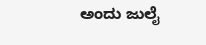ಅಂದು ಜುಲೈ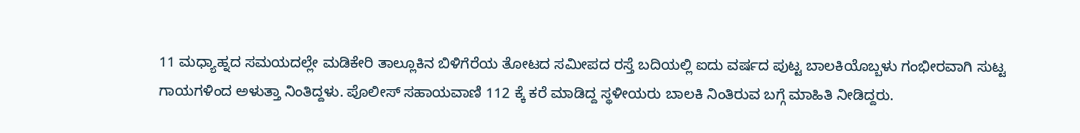11 ಮಧ್ಯಾಹ್ನದ ಸಮಯದಲ್ಲೇ ಮಡಿಕೇರಿ ತಾಲ್ಲೂಕಿನ ಬಿಳಿಗೆರೆಯ ತೋಟದ ಸಮೀಪದ ರಸ್ತೆ ಬದಿಯಲ್ಲಿ ಐದು ವರ್ಷದ ಪುಟ್ಟ ಬಾಲಕಿಯೊಬ್ಬಳು ಗಂಭೀರವಾಗಿ ಸುಟ್ಟ ಗಾಯಗಳಿಂದ ಅಳುತ್ತಾ ನಿಂತಿದ್ದಳು. ಪೊಲೀಸ್ ಸಹಾಯವಾಣಿ 112 ಕ್ಕೆ ಕರೆ ಮಾಡಿದ್ದ ಸ್ಥಳೀಯರು ಬಾಲಕಿ ನಿಂತಿರುವ ಬಗ್ಗೆ ಮಾಹಿತಿ ನೀಡಿದ್ದರು.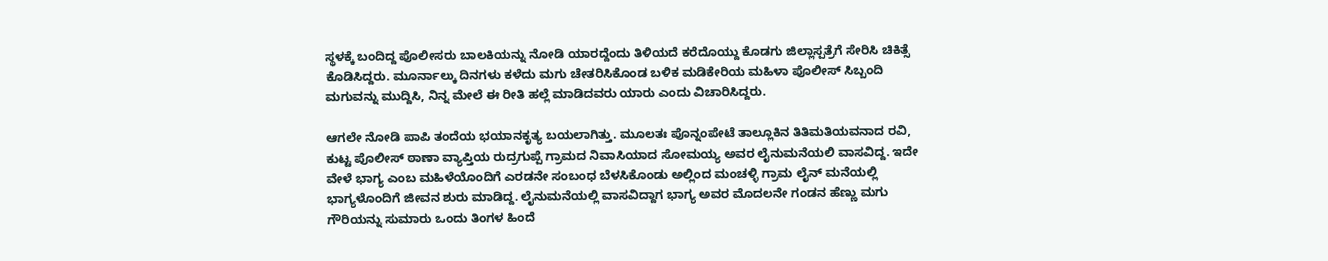ಸ್ಥಳಕ್ಕೆ ಬಂದಿದ್ದ ಪೊಲೀಸರು ಬಾಲಕಿಯನ್ನು ನೋಡಿ ಯಾರದ್ದೆಂದು ತಿಳಿಯದೆ ಕರೆದೊಯ್ದು ಕೊಡಗು ಜಿಲ್ಲಾಸ್ಪತ್ರೆಗೆ ಸೇರಿಸಿ ಚಿಕಿತ್ಸೆ ಕೊಡಿಸಿದ್ದರು. ಮೂರ್ನಾಲ್ಕು ದಿನಗಳು ಕಳೆದು ಮಗು ಚೇತರಿಸಿಕೊಂಡ ಬಳಿಕ ಮಡಿಕೇರಿಯ ಮಹಿಳಾ ಪೊಲೀಸ್ ಸಿಬ್ಬಂದಿ ಮಗುವನ್ನು ಮುದ್ದಿಸಿ, ನಿನ್ನ ಮೇಲೆ ಈ ರೀತಿ ಹಲ್ಲೆ ಮಾಡಿದವರು ಯಾರು ಎಂದು ವಿಚಾರಿಸಿದ್ದರು.

ಆಗಲೇ ನೋಡಿ ಪಾಪಿ ತಂದೆಯ ಭಯಾನಕೃತ್ಯ ಬಯಲಾಗಿತ್ತು. ಮೂಲತಃ ಪೊನ್ನಂಪೇಟೆ ತಾಲ್ಲೂಕಿನ ತಿತಿಮತಿಯವನಾದ ರವಿ, ಕುಟ್ಟ ಪೊಲೀಸ್ ಠಾಣಾ ವ್ಯಾಪ್ತಿಯ ರುದ್ರಗುಪ್ಪೆ ಗ್ರಾಮದ ನಿವಾಸಿಯಾದ ಸೋಮಯ್ಯ ಅವರ ಲೈನುಮನೆಯಲಿ ವಾಸವಿದ್ದ. ಇದೇ ವೇಳೆ ಭಾಗ್ಯ ಎಂಬ ಮಹಿಳೆಯೊಂದಿಗೆ ಎರಡನೇ ಸಂಬಂಧ ಬೆಳಸಿಕೊಂಡು ಅಲ್ಲಿಂದ ಮಂಚಳ್ಳಿ ಗ್ರಾಮ ಲೈನ್ ಮನೆಯಲ್ಲಿ ಭಾಗ್ಯಳೊಂದಿಗೆ ಜೀವನ ಶುರು ಮಾಡಿದ್ದ. ಲೈನುಮನೆಯಲ್ಲಿ ವಾಸವಿದ್ದಾಗ ಭಾಗ್ಯ ಅವರ ಮೊದಲನೇ ಗಂಡನ ಹೆಣ್ಣು ಮಗು ಗೌರಿಯನ್ನು ಸುಮಾರು ಒಂದು ತಿಂಗಳ ಹಿಂದೆ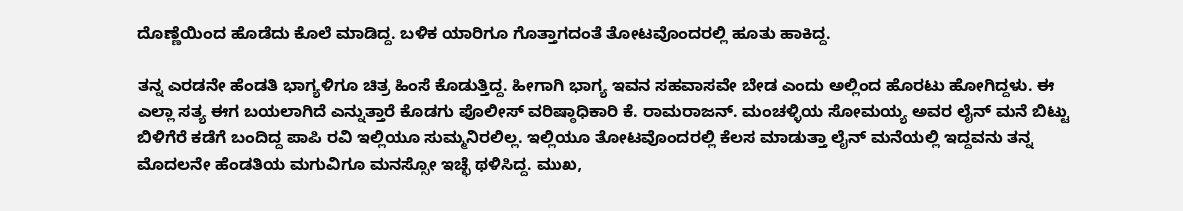ದೊಣ್ಣೆಯಿಂದ ಹೊಡೆದು ಕೊಲೆ ಮಾಡಿದ್ದ. ಬಳಿಕ ಯಾರಿಗೂ ಗೊತ್ತಾಗದಂತೆ ತೋಟವೊಂದರಲ್ಲಿ ಹೂತು ಹಾಕಿದ್ದ.

ತನ್ನ ಎರಡನೇ ಹೆಂಡತಿ ಭಾಗ್ಯಳಿಗೂ ಚಿತ್ರ ಹಿಂಸೆ ಕೊಡುತ್ತಿದ್ದ. ಹೀಗಾಗಿ ಭಾಗ್ಯ ಇವನ ಸಹವಾಸವೇ ಬೇಡ ಎಂದು ಅಲ್ಲಿಂದ ಹೊರಟು ಹೋಗಿದ್ದಳು. ಈ ಎಲ್ಲಾ ಸತ್ಯ ಈಗ ಬಯಲಾಗಿದೆ ಎನ್ನುತ್ತಾರೆ ಕೊಡಗು ಪೊಲೀಸ್ ವರಿಷ್ಠಾಧಿಕಾರಿ ಕೆ. ರಾಮರಾಜನ್. ಮಂಚಳ್ಳಿಯ ಸೋಮಯ್ಯ ಅವರ ಲೈನ್ ಮನೆ ಬಿಟ್ಟು ಬಿಳಿಗೆರೆ ಕಡೆಗೆ ಬಂದಿದ್ದ ಪಾಪಿ ರವಿ ಇಲ್ಲಿಯೂ ಸುಮ್ಮನಿರಲಿಲ್ಲ. ಇಲ್ಲಿಯೂ ತೋಟವೊಂದರಲ್ಲಿ ಕೆಲಸ ಮಾಡುತ್ತಾ ಲೈನ್ ಮನೆಯಲ್ಲಿ ಇದ್ದವನು ತನ್ನ ಮೊದಲನೇ ಹೆಂಡತಿಯ ಮಗುವಿಗೂ ಮನಸ್ಸೋ ಇಚ್ಛೆ ಥಳಿಸಿದ್ದ. ಮುಖ,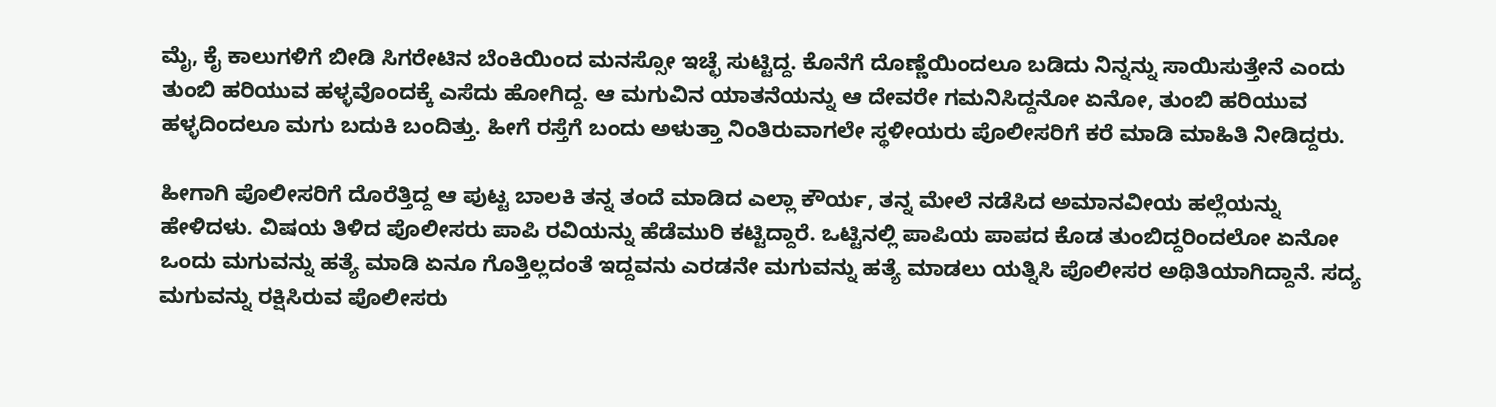ಮೈ, ಕೈ ಕಾಲುಗಳಿಗೆ ಬೀಡಿ ಸಿಗರೇಟಿನ ಬೆಂಕಿಯಿಂದ ಮನಸ್ಸೋ ಇಚ್ಛೆ ಸುಟ್ಟಿದ್ದ. ಕೊನೆಗೆ ದೊಣ್ಣೆಯಿಂದಲೂ ಬಡಿದು ನಿನ್ನನ್ನು ಸಾಯಿಸುತ್ತೇನೆ ಎಂದು ತುಂಬಿ ಹರಿಯುವ ಹಳ್ಳವೊಂದಕ್ಕೆ ಎಸೆದು ಹೋಗಿದ್ದ. ಆ ಮಗುವಿನ ಯಾತನೆಯನ್ನು ಆ ದೇವರೇ ಗಮನಿಸಿದ್ದನೋ ಏನೋ, ತುಂಬಿ ಹರಿಯುವ ಹಳ್ಳದಿಂದಲೂ ಮಗು ಬದುಕಿ ಬಂದಿತ್ತು. ಹೀಗೆ ರಸ್ತೆಗೆ ಬಂದು ಅಳುತ್ತಾ ನಿಂತಿರುವಾಗಲೇ ಸ್ಥಳೀಯರು ಪೊಲೀಸರಿಗೆ ಕರೆ ಮಾಡಿ ಮಾಹಿತಿ ನೀಡಿದ್ದರು.

ಹೀಗಾಗಿ ಪೊಲೀಸರಿಗೆ ದೊರೆತ್ತಿದ್ದ ಆ ಪುಟ್ಟ ಬಾಲಕಿ ತನ್ನ ತಂದೆ ಮಾಡಿದ ಎಲ್ಲಾ ಕೌರ್ಯ, ತನ್ನ ಮೇಲೆ ನಡೆಸಿದ ಅಮಾನವೀಯ ಹಲ್ಲೆಯನ್ನು ಹೇಳಿದಳು. ವಿಷಯ ತಿಳಿದ ಪೊಲೀಸರು ಪಾಪಿ ರವಿಯನ್ನು ಹೆಡೆಮುರಿ ಕಟ್ಟಿದ್ದಾರೆ. ಒಟ್ಟಿನಲ್ಲಿ ಪಾಪಿಯ ಪಾಪದ ಕೊಡ ತುಂಬಿದ್ದರಿಂದಲೋ ಏನೋ ಒಂದು ಮಗುವನ್ನು ಹತ್ಯೆ ಮಾಡಿ ಏನೂ ಗೊತ್ತಿಲ್ಲದಂತೆ ಇದ್ದವನು ಎರಡನೇ ಮಗುವನ್ನು ಹತ್ಯೆ ಮಾಡಲು ಯತ್ನಿಸಿ ಪೊಲೀಸರ ಅಥಿತಿಯಾಗಿದ್ದಾನೆ. ಸದ್ಯ ಮಗುವನ್ನು ರಕ್ಷಿಸಿರುವ ಪೊಲೀಸರು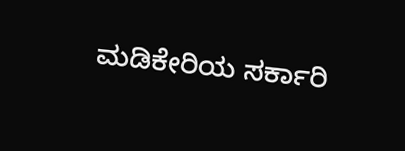ಮಡಿಕೇರಿಯ ಸರ್ಕಾರಿ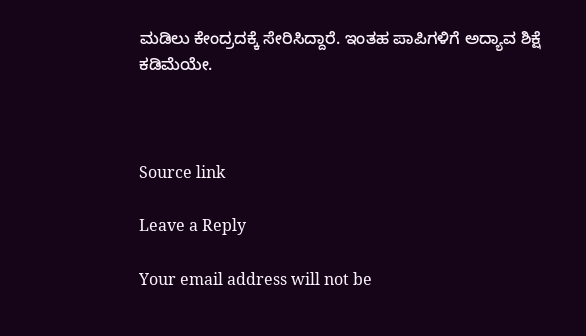ಮಡಿಲು ಕೇಂದ್ರದಕ್ಕೆ ಸೇರಿಸಿದ್ದಾರೆ. ಇಂತಹ ಪಾಪಿಗಳಿಗೆ ಅದ್ಯಾವ ಶಿಕ್ಷೆ ಕಡಿಮೆಯೇ.



Source link

Leave a Reply

Your email address will not be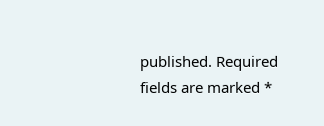published. Required fields are marked *